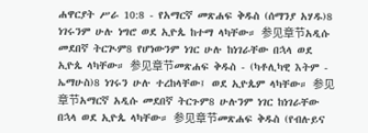ሐዋርያት ሥራ 10:8 - የአማርኛ መጽሐፍ ቅዱስ (ሰማንያ አሃዱ)8 ነገሩንም ሁሉ ነግሮ ወደ ኢዮጴ ከተማ ላካቸው። 参见章节አዲሱ መደበኛ ትርጒም8 የሆነውንም ነገር ሁሉ ከነገራቸው በኋላ ወደ ኢዮጴ ላካቸው። 参见章节መጽሐፍ ቅዱስ - (ካቶሊካዊ እትም - ኤማሁስ)8 ነገሩን ሁሉ ተረከላቸው፤ ወደ ኢዮጴም ላካቸው። 参见章节አማርኛ አዲሱ መደበኛ ትርጉም8 ሁሉንም ነገር ከነገራቸው በኋላ ወደ ኢዮጴ ላካቸው። 参见章节መጽሐፍ ቅዱስ (የብሉይና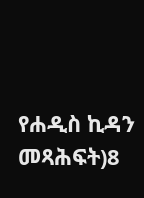የሐዲስ ኪዳን መጻሕፍት)8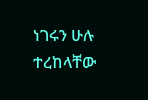ነገሩን ሁሉ ተረከላቸው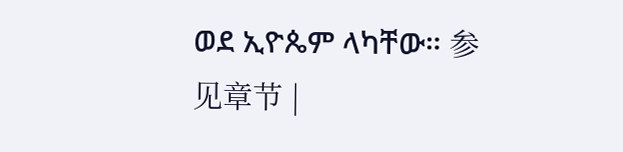ወደ ኢዮጴም ላካቸው። 参见章节 |